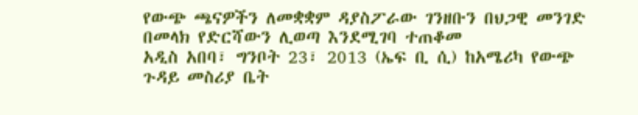የውጭ ጫናዎችን ለመቋቋም ዳያስፖራው ገንዘቡን በህጋዊ መንገድ በመላክ የድርሻውን ሊወጣ እንደሚገባ ተጠቆመ
አዲስ አበባ፣ ግንቦት 23፣ 2013 (ኤፍ ቢ ሲ) ከአሜሪካ የውጭ ጉዳይ መስሪያ ቤት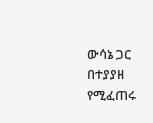ውሳኔ ጋር በተያያዘ የሚፈጠሩ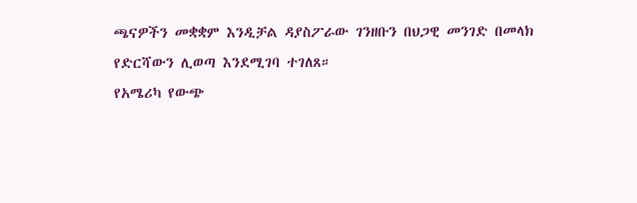ጫናዎችን መቋቋም እንዲቻል ዳያስፖራው ገንዘቡን በህጋዊ መንገድ በመላክ የድርሻውን ሊወጣ እንደሚገባ ተገለጸ።
የአሜሪካ የውጭ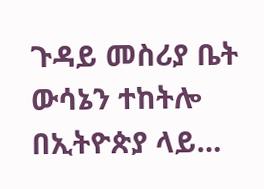ጉዳይ መስሪያ ቤት ውሳኔን ተከትሎ በኢትዮጵያ ላይ…